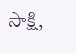సాక్షి,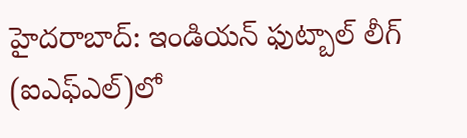హైదరాబాద్: ఇండియన్ ఫుట్బాల్ లీగ్ (ఐఎఫ్ఎల్)లో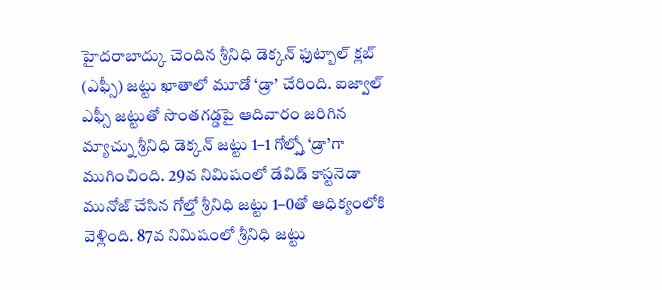హైదరాబాద్కు చెందిన శ్రీనిధి డెక్కన్ ఫుట్బాల్ క్లబ్ (ఎఫ్సీ) జట్టు ఖాతాలో మూడో ‘డ్రా’ చేరింది. ఐజ్వాల్ ఎఫ్సీ జట్టుతో సొంతగడ్డపై ఆదివారం జరిగిన మ్యాచ్ను శ్రీనిధి డెక్కన్ జట్టు 1–1 గోల్స్తో ‘డ్రా’గా ముగించింది. 29వ నిమిషంలో డేవిడ్ కాస్టనెడా మునోజ్ చేసిన గోల్తో శ్రీనిధి జట్టు 1–0తో ఆధిక్యంలోకి వెళ్లింది. 87వ నిమిషంలో శ్రీనిధి జట్టు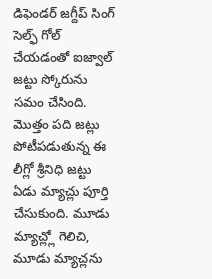డిఫెండర్ జగ్దీప్ సింగ్ సెల్ఫ్ గోల్ చేయడంతో ఐజ్వాల్ జట్టు స్కోరును సమం చేసింది.
మొత్తం పది జట్లు పోటీపడుతున్న ఈ లీగ్లో శ్రీనిధి జట్టు ఏడు మ్యాచ్లు పూర్తి చేసుకుంది. మూడు మ్యాచ్ల్లో గెలిచి, మూడు మ్యాచ్లను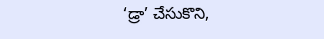‘డ్రా’ చేసుకొని,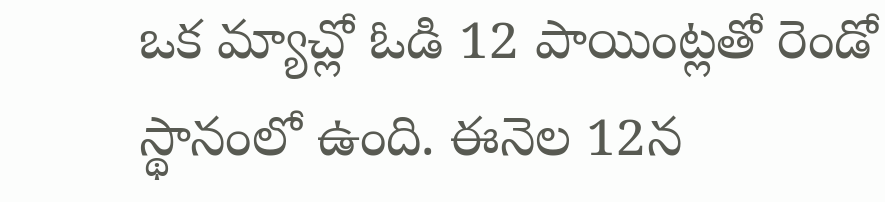ఒక మ్యాచ్లో ఓడి 12 పాయింట్లతో రెండో స్థానంలో ఉంది. ఈనెల 12న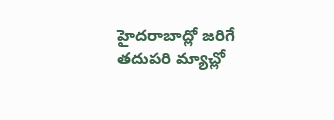హైదరాబాద్లో జరిగే తదుపరి మ్యాచ్లో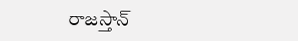రాజస్తాన్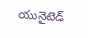యునైటెడ్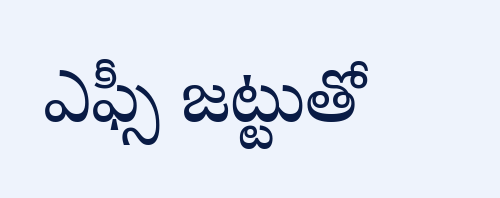ఎఫ్సీ జట్టుతో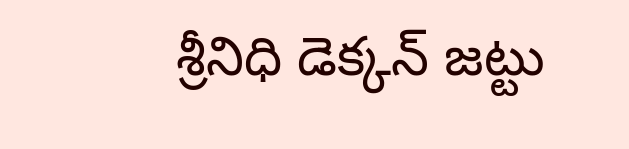శ్రీనిధి డెక్కన్ జట్టు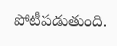పోటీపడుతుంది.